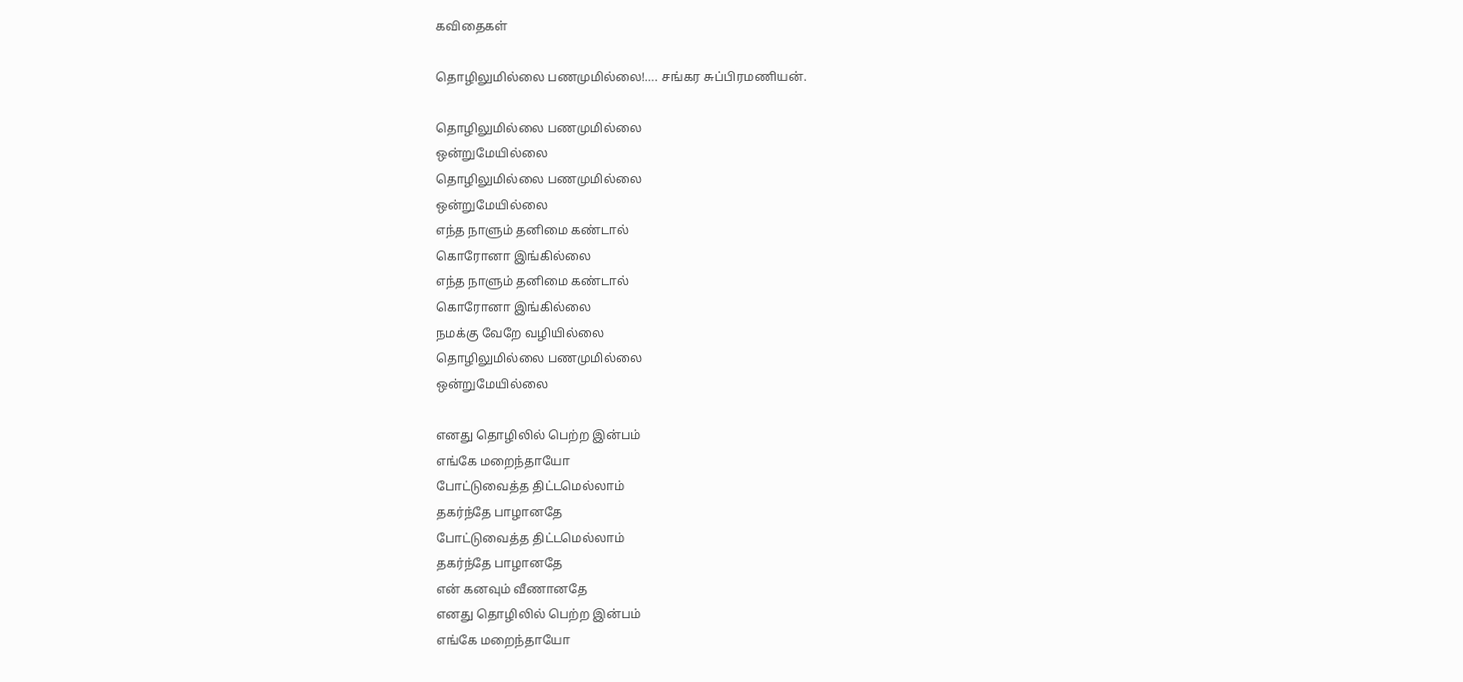கவிதைகள்

தொழிலுமில்லை பணமுமில்லை!…. சங்கர சுப்பிரமணியன்.

தொழிலுமில்லை பணமுமில்லை
ஒன்றுமேயில்லை
தொழிலுமில்லை பணமுமில்லை
ஒன்றுமேயில்லை
எந்த நாளும் தனிமை கண்டால்
கொரோனா இங்கில்லை
எந்த நாளும் தனிமை கண்டால்
கொரோனா இங்கில்லை
நமக்கு வேறே வழியில்லை
தொழிலுமில்லை பணமுமில்லை
ஒன்றுமேயில்லை

எனது தொழிலில் பெற்ற இன்பம்
எங்கே மறைந்தாயோ
போட்டுவைத்த திட்டமெல்லாம்
தகர்ந்தே பாழானதே
போட்டுவைத்த திட்டமெல்லாம்
தகர்ந்தே பாழானதே
என் கனவும் வீணானதே
எனது தொழிலில் பெற்ற இன்பம்
எங்கே மறைந்தாயோ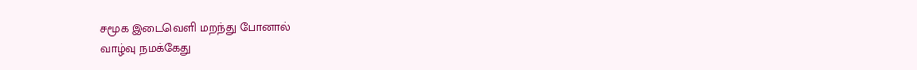சமூக இடைவெளி மறந்து போனால்
வாழ்வு நமக்கேது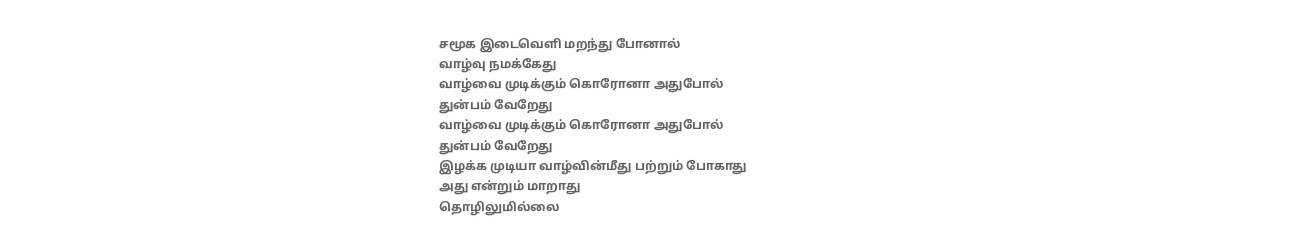சமூக இடைவெளி மறந்து போனால்
வாழ்வு நமக்கேது
வாழ்வை முடிக்கும் கொரோனா அதுபோல்
துன்பம் வேறேது
வாழ்வை முடிக்கும் கொரோனா அதுபோல்
துன்பம் வேறேது
இழக்க முடியா வாழ்வின்மீது பற்றும் போகாது
அது என்றும் மாறாது
தொழிலுமில்லை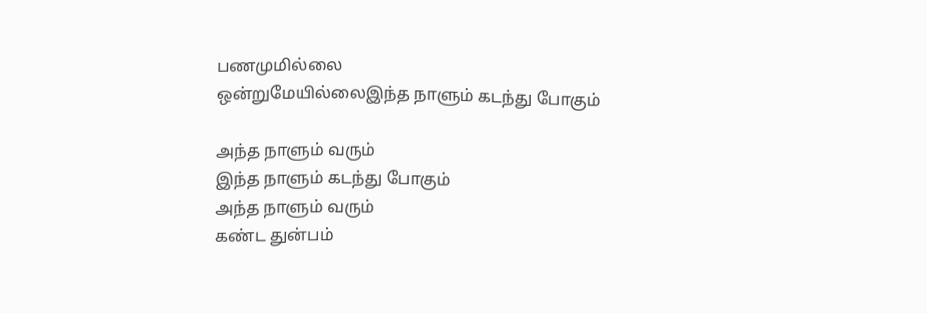பணமுமில்லை
ஒன்றுமேயில்லைஇந்த நாளும் கடந்து போகும்

அந்த நாளும் வரும்
இந்த நாளும் கடந்து போகும்
அந்த நாளும் வரும்
கண்ட துன்பம்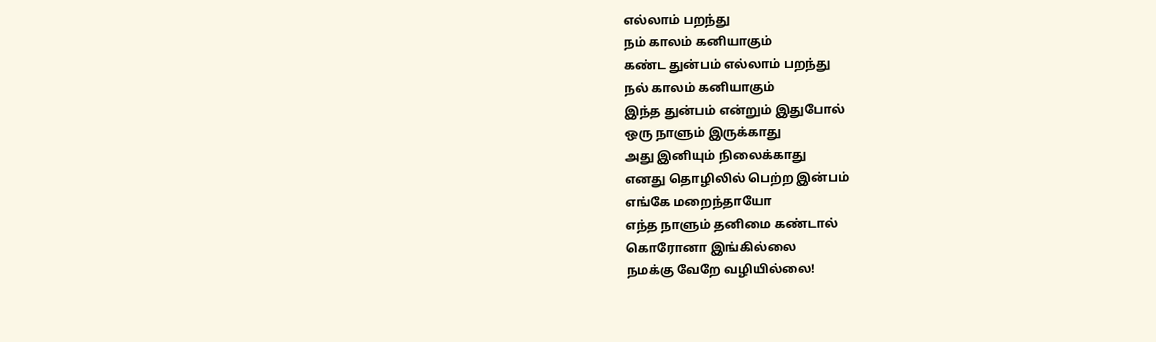எல்லாம் பறந்து
நம் காலம் கனியாகும்
கண்ட துன்பம் எல்லாம் பறந்து
நல் காலம் கனியாகும்
இந்த துன்பம் என்றும் இதுபோல்
ஒரு நாளும் இருக்காது
அது இனியும் நிலைக்காது
எனது தொழிலில் பெற்ற இன்பம்
எங்கே மறைந்தாயோ
எந்த நாளும் தனிமை கண்டால்
கொரோனா இங்கில்லை
நமக்கு வேறே வழியில்லை!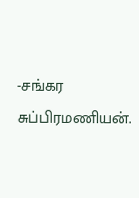-சங்கர சுப்பிரமணியன்.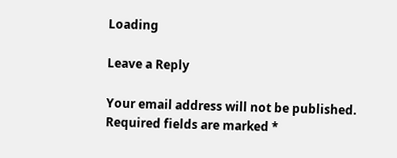Loading

Leave a Reply

Your email address will not be published. Required fields are marked *